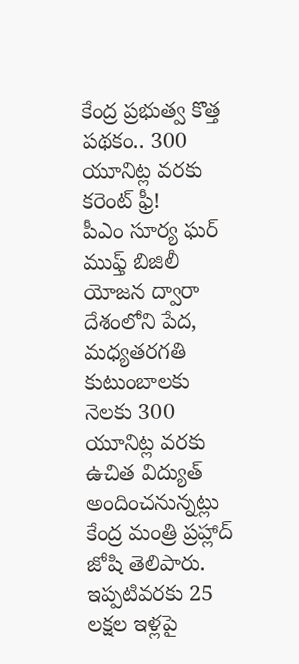కేంద్ర ప్రభుత్వ కొత్త పథకం.. 300 యూనిట్ల వరకు కరెంట్ ఫ్రీ!
పీఎం సూర్య ఘర్ ముఫ్త్ బిజిలీ యోజన ద్వారా దేశంలోని పేద, మధ్యతరగతి కుటుంబాలకు నెలకు 300 యూనిట్ల వరకు ఉచిత విద్యుత్ అందించనున్నట్లు కేంద్ర మంత్రి ప్రహ్లాద్ జోషి తెలిపారు. ఇప్పటివరకు 25 లక్షల ఇళ్లపై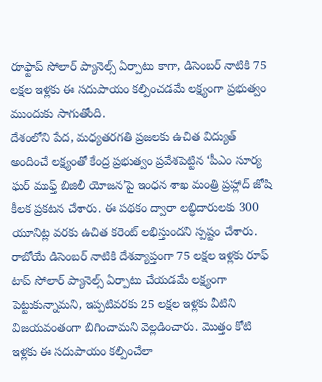రూఫ్టాప్ సోలార్ ప్యానెల్స్ ఏర్పాటు కాగా, డిసెంబర్ నాటికి 75 లక్షల ఇళ్లకు ఈ సదుపాయం కల్పించడమే లక్ష్యంగా ప్రభుత్వం ముందుకు సాగుతోంది.
దేశంలోని పేద, మధ్యతరగతి ప్రజలకు ఉచిత విద్యుత్ అందించే లక్ష్యంతో కేంద్ర ప్రభుత్వం ప్రవేశపెట్టిన ‘పీఎం సూర్య ఘర్ ముఫ్త్ బిజిలీ యోజన’పై ఇంధన శాఖ మంత్రి ప్రహ్లాద్ జోషి కీలక ప్రకటన చేశారు. ఈ పథకం ద్వారా లబ్ధిదారులకు 300 యూనిట్ల వరకు ఉచిత కరెంట్ లభిస్తుందని స్పష్టం చేశారు. రాబోయే డిసెంబర్ నాటికి దేశవ్యాప్తంగా 75 లక్షల ఇళ్లకు రూఫ్ టాప్ సోలార్ ప్యానెల్స్ ఏర్పాటు చేయడమే లక్ష్యంగా పెట్టుకున్నామని, ఇప్పటివరకు 25 లక్షల ఇళ్లకు వీటిని విజయవంతంగా బిగించామని వెల్లడించారు. మొత్తం కోటి ఇళ్లకు ఈ సదుపాయం కల్పించేలా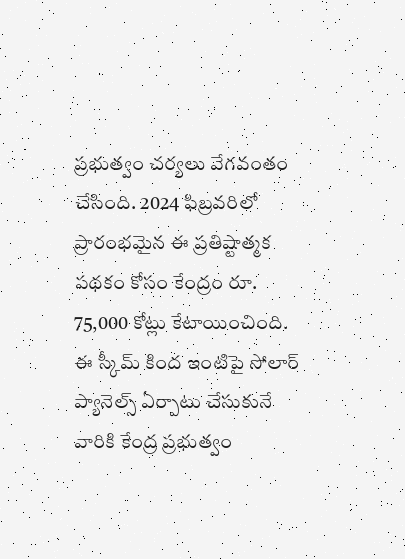ప్రభుత్వం చర్యలు వేగవంతం చేసింది. 2024 ఫిబ్రవరిలో ప్రారంభమైన ఈ ప్రతిష్టాత్మక పథకం కోసం కేంద్రం రూ. 75,000 కోట్లు కేటాయించింది. ఈ స్కీమ్ కింద ఇంటిపై సోలార్ ప్యానెల్స్ ఏర్పాటు చేసుకునే వారికి కేంద్ర ప్రభుత్వం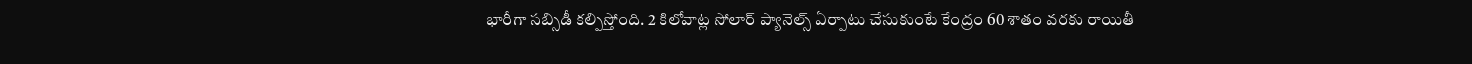భారీగా సబ్సిడీ కల్పిస్తోంది. 2 కిలోవాట్ల సోలార్ ప్యానెల్స్ ఏర్పాటు చేసుకుంటే కేంద్రం 60 శాతం వరకు రాయితీ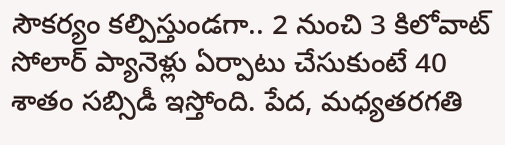సౌకర్యం కల్పిస్తుండగా.. 2 నుంచి 3 కిలోవాట్ సోలార్ ప్యానెళ్లు ఏర్పాటు చేసుకుంటే 40 శాతం సబ్సిడీ ఇస్తోంది. పేద, మధ్యతరగతి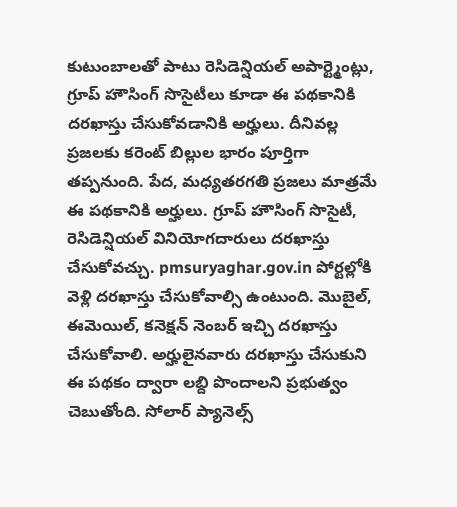కుటుంబాలతో పాటు రెసిడెన్షియల్ అపార్ట్మెంట్లు, గ్రూప్ హౌసింగ్ సొసైటీలు కూడా ఈ పథకానికి దరఖాస్తు చేసుకోవడానికి అర్హులు. దీనివల్ల ప్రజలకు కరెంట్ బిల్లుల భారం పూర్తిగా తప్పనుంది. పేద, మధ్యతరగతి ప్రజలు మాత్రమే ఈ పథకానికి అర్హులు. గ్రూప్ హౌసింగ్ సొసైటీ, రెసిడెన్షియల్ వినియోగదారులు దరఖాస్తు చేసుకోవచ్చు. pmsuryaghar.gov.in పోర్టల్లోకి వెళ్లి దరఖాస్తు చేసుకోవాల్సి ఉంటుంది. మొబైల్, ఈమెయిల్, కనెక్షన్ నెంబర్ ఇచ్చి దరఖాస్తు చేసుకోవాలి. అర్హులైనవారు దరఖాస్తు చేసుకుని ఈ పథకం ద్వారా లబ్ది పొందాలని ప్రభుత్వం చెబుతోంది. సోలార్ ప్యానెల్స్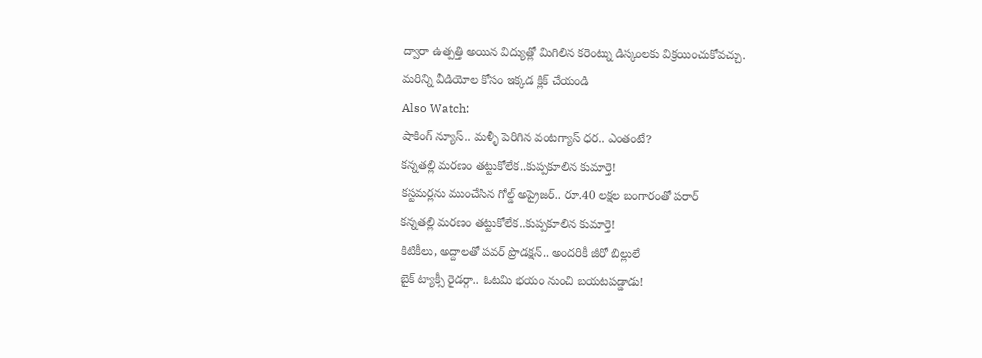ద్వారా ఉత్పత్తి అయిన విద్యుత్లో మిగిలిన కరెంట్ను డిస్కంలకు విక్రయించుకోవచ్చు.
మరిన్ని వీడియోల కోసం ఇక్కడ క్లిక్ చేయండి
Also Watch:
షాకింగ్ న్యూస్.. మళ్ళీ పెరిగిన వంటగ్యాస్ ధర.. ఎంతంటే?
కన్నతల్లి మరణం తట్టుకోలేక..కుప్పకూలిన కుమార్తె!
కస్టమర్లను ముంచేసిన గోల్డ్ అప్రైజర్.. రూ.40 లక్షల బంగారంతో పరార్
కన్నతల్లి మరణం తట్టుకోలేక..కుప్పకూలిన కుమార్తె!
కిటికీలు, అద్దాలతో పవర్ ప్రొడక్షన్.. అందరికీ జీరో బిల్లులే
బైక్ ట్యాక్సీ రైడర్గా.. ఓటమి భయం నుంచి బయటపడ్డాడు!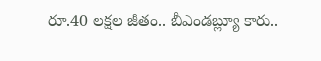రూ.40 లక్షల జీతం.. బీఎండబ్ల్యూ కారు..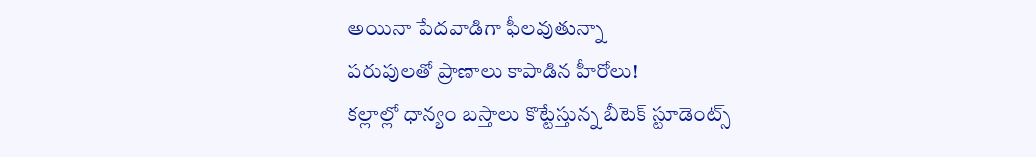అయినా పేదవాడిగా ఫీలవుతున్నా
పరుపులతో ప్రాణాలు కాపాడిన హీరోలు!
కల్లాల్లో ధాన్యం బస్తాలు కొట్టేస్తున్న బీటెక్ స్టూడెంట్స్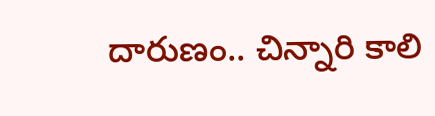దారుణం.. చిన్నారి కాలి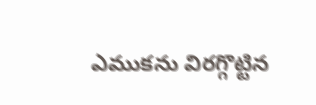ఎముకను విరగ్గొట్టిన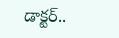డాక్టర్..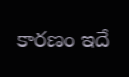కారణం ఇదే